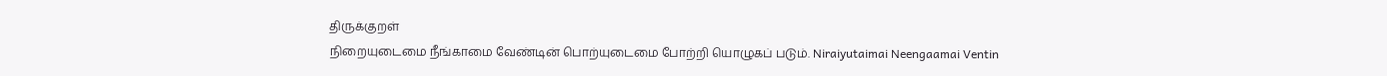திருக்குறள்
நிறையுடைமை நீங்காமை வேண்டின் பொற்யுடைமை போற்றி யொழுகப் படும். Niraiyutaimai Neengaamai Ventin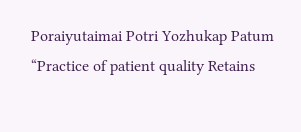Poraiyutaimai Potri Yozhukap Patum
“Practice of patient quality Retains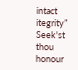intact itegrity”
Seek'st thou honour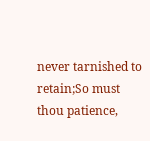never tarnished to retain;So must thou patience,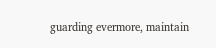guarding evermore, maintain